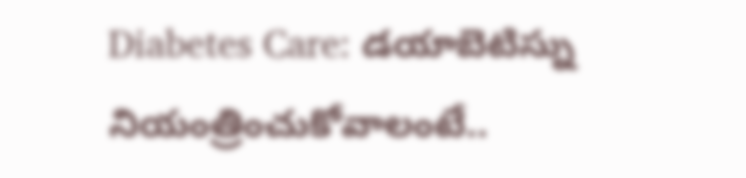Diabetes Care: డయాబెటిస్ను నియంత్రించుకోవాలంటే..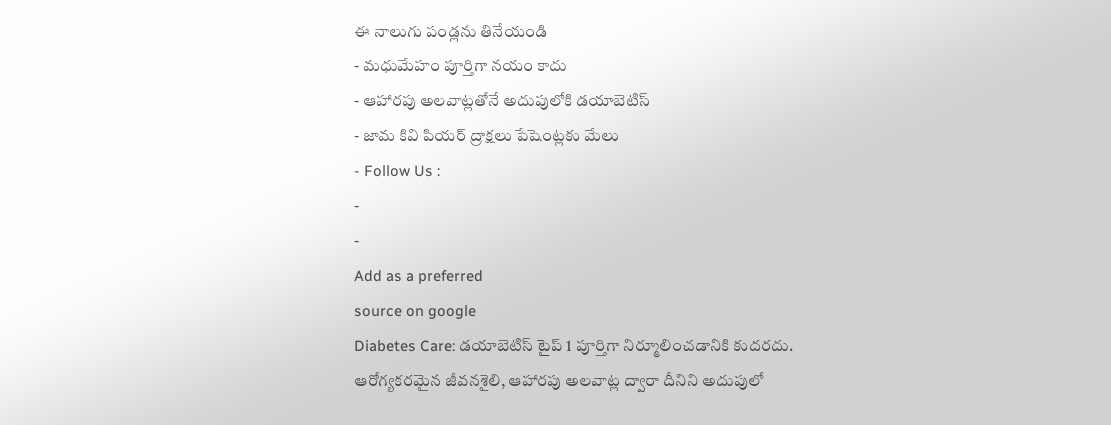ఈ నాలుగు పండ్లను తినేయండి
- మధుమేహం పూర్తిగా నయం కాదు
- ఆహారపు అలవాట్లతోనే అదుపులోకి డయాబెటిస్
- జామ కివి పియర్ ద్రాక్షలు పేషెంట్లకు మేలు
- Follow Us :
-
-
Add as a preferred
source on google
Diabetes Care: డయాబెటిస్ టైప్ 1 పూర్తిగా నిర్మూలించడానికి కుదరదు. ఆరోగ్యకరమైన జీవనశైలి, ఆహారపు అలవాట్ల ద్వారా దీనిని అదుపులో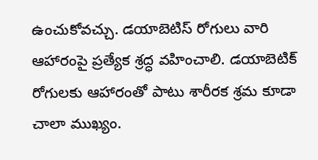ఉంచుకోవచ్చు. డయాబెటిస్ రోగులు వారి ఆహారంపై ప్రత్యేక శ్రద్ధ వహించాలి. డయాబెటిక్ రోగులకు ఆహారంతో పాటు శారీరక శ్రమ కూడా చాలా ముఖ్యం.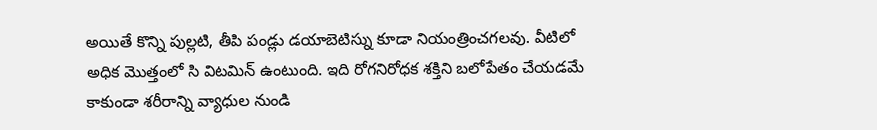అయితే కొన్ని పుల్లటి, తీపి పండ్లు డయాబెటిస్ను కూడా నియంత్రించగలవు. వీటిలో అధిక మొత్తంలో సి విటమిన్ ఉంటుంది. ఇది రోగనిరోధక శక్తిని బలోపేతం చేయడమే కాకుండా శరీరాన్ని వ్యాధుల నుండి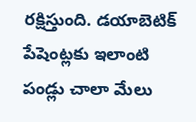రక్షిస్తుంది. డయాబెటిక్ పేషెంట్లకు ఇలాంటి పండ్లు చాలా మేలు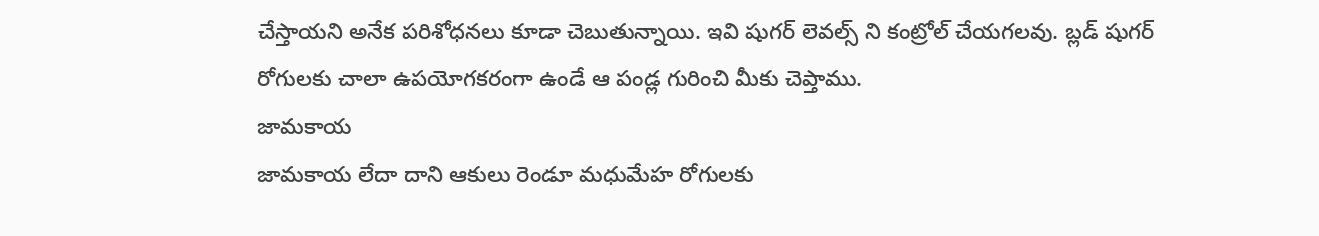చేస్తాయని అనేక పరిశోధనలు కూడా చెబుతున్నాయి. ఇవి షుగర్ లెవల్స్ ని కంట్రోల్ చేయగలవు. బ్లడ్ షుగర్ రోగులకు చాలా ఉపయోగకరంగా ఉండే ఆ పండ్ల గురించి మీకు చెప్తాము.
జామకాయ
జామకాయ లేదా దాని ఆకులు రెండూ మధుమేహ రోగులకు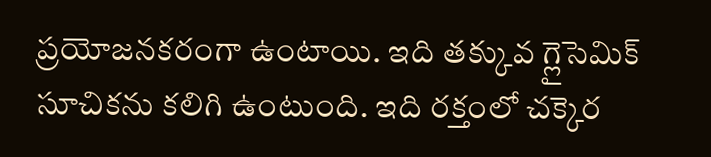ప్రయోజనకరంగా ఉంటాయి. ఇది తక్కువ గ్లైసెమిక్ సూచికను కలిగి ఉంటుంది. ఇది రక్తంలో చక్కెర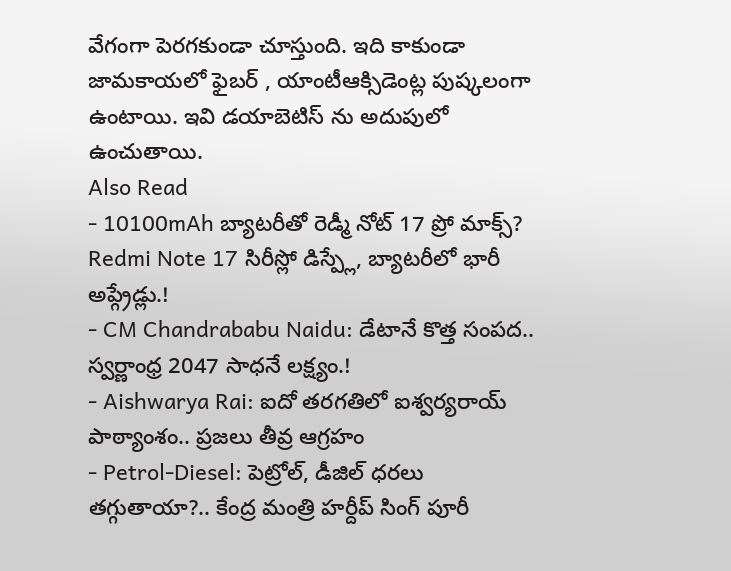వేగంగా పెరగకుండా చూస్తుంది. ఇది కాకుండా జామకాయలో ఫైబర్ , యాంటీఆక్సిడెంట్ల పుష్కలంగా ఉంటాయి. ఇవి డయాబెటిస్ ను అదుపులో ఉంచుతాయి.
Also Read
- 10100mAh బ్యాటరీతో రెడ్మీ నోట్ 17 ప్రో మాక్స్? Redmi Note 17 సిరీస్లో డిస్ప్లే, బ్యాటరీలో భారీ అప్గ్రేడ్లు.!
- CM Chandrababu Naidu: డేటానే కొత్త సంపద.. స్వర్ణాంధ్ర 2047 సాధనే లక్ష్యం.!
- Aishwarya Rai: ఐదో తరగతిలో ఐశ్వర్యరాయ్ పాఠ్యాంశం.. ప్రజలు తీవ్ర ఆగ్రహం
- Petrol-Diesel: పెట్రోల్, డీజిల్ ధరలు తగ్గుతాయా?.. కేంద్ర మంత్రి హర్దీప్ సింగ్ పూరీ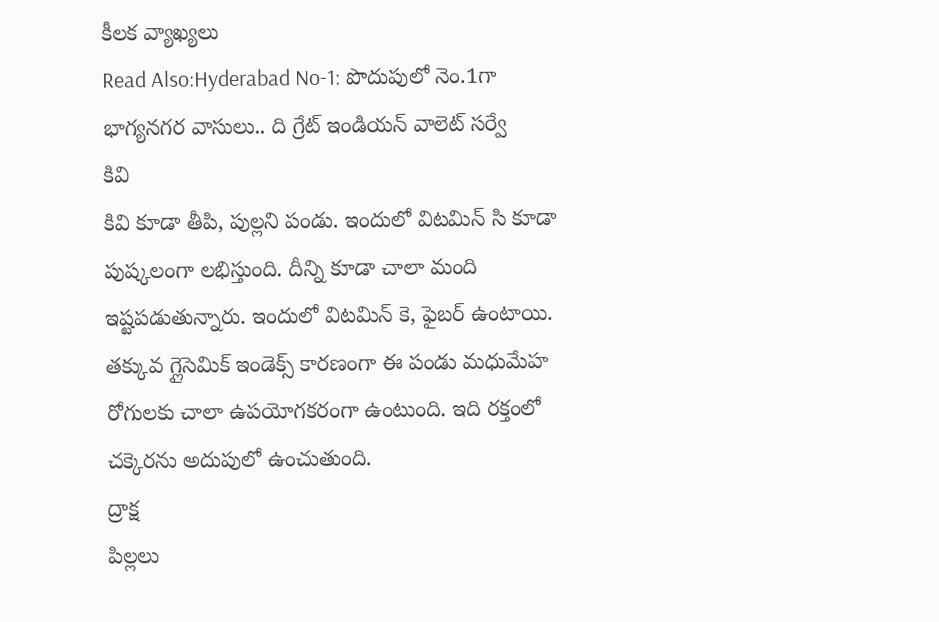కీలక వ్యాఖ్యలు
Read Also:Hyderabad No-1: పొదుపులో నెం.1గా భాగ్యనగర వాసులు.. ది గ్రేట్ ఇండియన్ వాలెట్ సర్వే
కివి
కివి కూడా తీపి, పుల్లని పండు. ఇందులో విటమిన్ సి కూడా పుష్కలంగా లభిస్తుంది. దీన్ని కూడా చాలా మంది ఇష్టపడుతున్నారు. ఇందులో విటమిన్ కె, ఫైబర్ ఉంటాయి. తక్కువ గ్లైసెమిక్ ఇండెక్స్ కారణంగా ఈ పండు మధుమేహ రోగులకు చాలా ఉపయోగకరంగా ఉంటుంది. ఇది రక్తంలో చక్కెరను అదుపులో ఉంచుతుంది.
ద్రాక్ష
పిల్లలు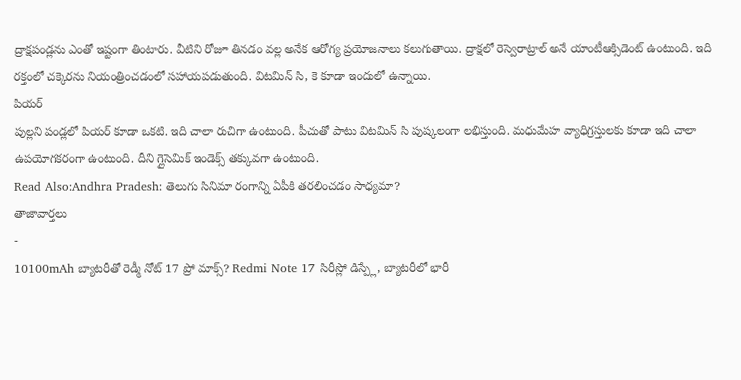ద్రాక్షపండ్లను ఎంతో ఇష్టంగా తింటారు. వీటిని రోజూ తినడం వల్ల అనేక ఆరోగ్య ప్రయోజనాలు కలుగుతాయి. ద్రాక్షలో రెస్వెరాట్రాల్ అనే యాంటీఆక్సిడెంట్ ఉంటుంది. ఇది రక్తంలో చక్కెరను నియంత్రించడంలో సహాయపడుతుంది. విటమిన్ సి, కె కూడా ఇందులో ఉన్నాయి.
పియర్
పుల్లని పండ్లలో పియర్ కూడా ఒకటి. ఇది చాలా రుచిగా ఉంటుంది. పీచుతో పాటు విటమిన్ సి పుష్కలంగా లభిస్తుంది. మధుమేహ వ్యాధిగ్రస్తులకు కూడా ఇది చాలా ఉపయోగకరంగా ఉంటుంది. దీని గ్లైసెమిక్ ఇండెక్స్ తక్కువగా ఉంటుంది.
Read Also:Andhra Pradesh: తెలుగు సినిమా రంగాన్ని ఏపీకి తరలించడం సాధ్యమా?
తాజావార్తలు
-
10100mAh బ్యాటరీతో రెడ్మీ నోట్ 17 ప్రో మాక్స్? Redmi Note 17 సిరీస్లో డిస్ప్లే, బ్యాటరీలో భారీ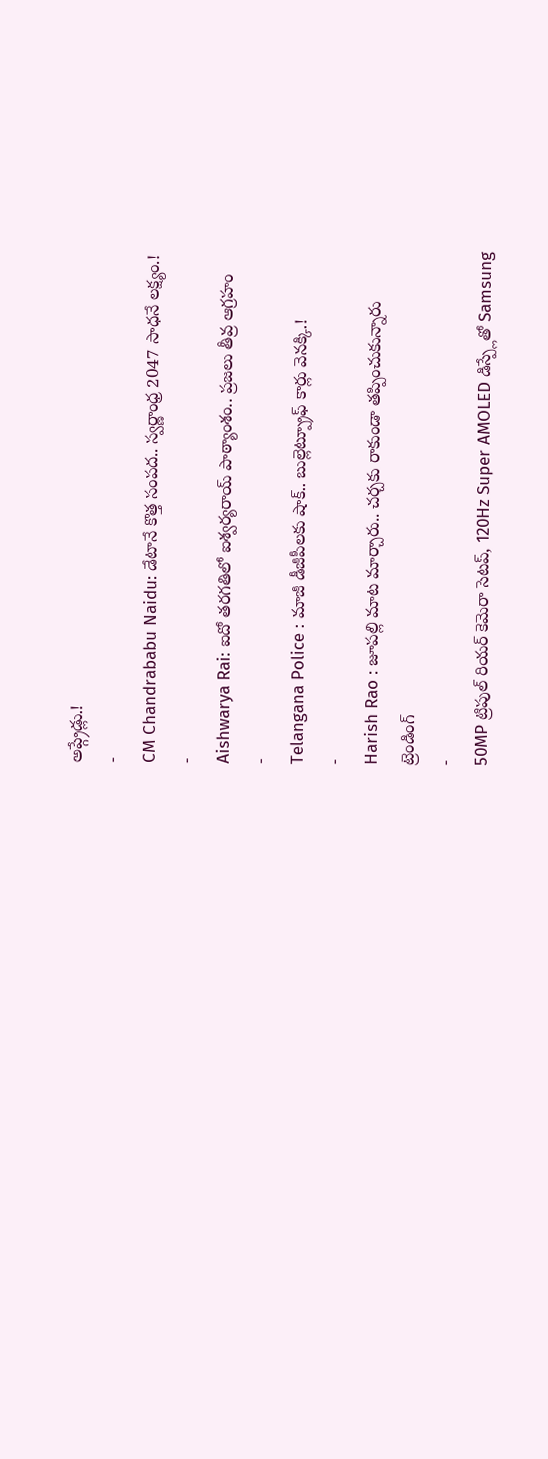అప్గ్రేడ్లు.!
-
CM Chandrababu Naidu: డేటానే కొత్త సంపద.. స్వర్ణాంధ్ర 2047 సాధనే లక్ష్యం.!
-
Aishwarya Rai: ఐదో తరగతిలో ఐశ్వర్యరాయ్ పాఠ్యాంశం.. ప్రజలు తీవ్ర ఆగ్రహం
-
Telangana Police : మాజీ డీజీపీలకు షాక్.. బుల్లెట్ప్రూఫ్ కార్లు వెనక్కి.!
-
Harish Rao : జూపల్లి మాట మార్చారు.. చర్చకు రాకుండా తప్పించుకున్నారు
ట్రెండింగ్
-
50MP ట్రిపుల్ రియర్ కెమెరా సెటప్, 120Hz Super AMOLED డిస్ప్లేతో Samsung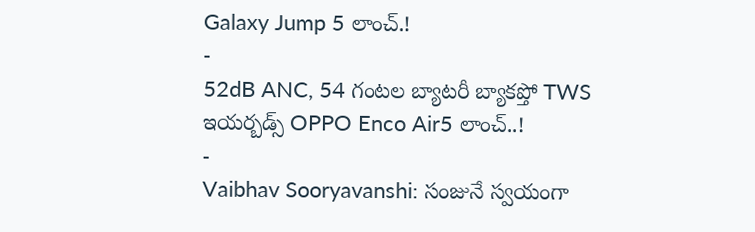Galaxy Jump 5 లాంచ్.!
-
52dB ANC, 54 గంటల బ్యాటరీ బ్యాకప్తో TWS ఇయర్బడ్స్ OPPO Enco Air5 లాంచ్..!
-
Vaibhav Sooryavanshi: సంజునే స్వయంగా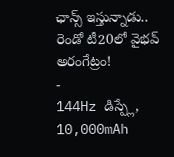ఛాన్స్ ఇస్తున్నాడు.. రెండో టీ20లో వైభవ్ అరంగేట్రం!
-
144Hz డిస్ప్లే, 10,000mAh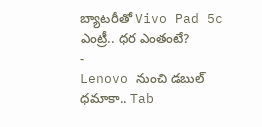బ్యాటరీతో Vivo Pad 5c ఎంట్రీ.. ధర ఎంతంటే?
-
Lenovo నుంచి డబుల్ ధమాకా.. Tab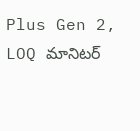Plus Gen 2, LOQ మానిటర్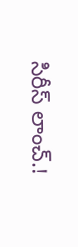సిరీస్ లాంచ్.!